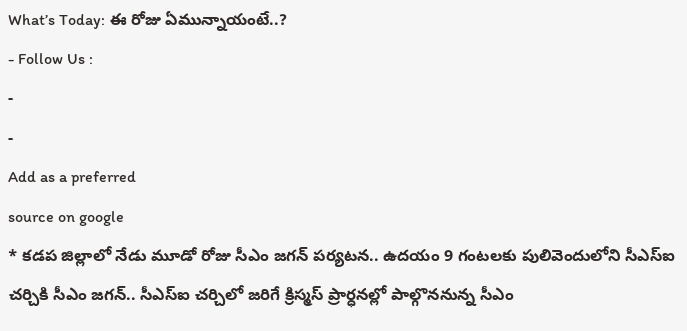What’s Today: ఈ రోజు ఏమున్నాయంటే..?
- Follow Us :
-
-
Add as a preferred
source on google
* కడప జిల్లాలో నేడు మూడో రోజు సీఎం జగన్ పర్యటన.. ఉదయం 9 గంటలకు పులివెందులోని సీఎస్ఐ చర్చికి సీఎం జగన్.. సీఎస్ఐ చర్చిలో జరిగే క్రిస్మస్ ప్రార్ధనల్లో పాల్గొననున్న సీఎం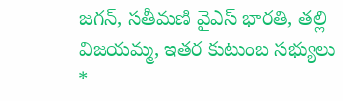జగన్, సతీమణి వైఎస్ భారతి, తల్లి విజయమ్మ, ఇతర కుటుంబ సభ్యులు
*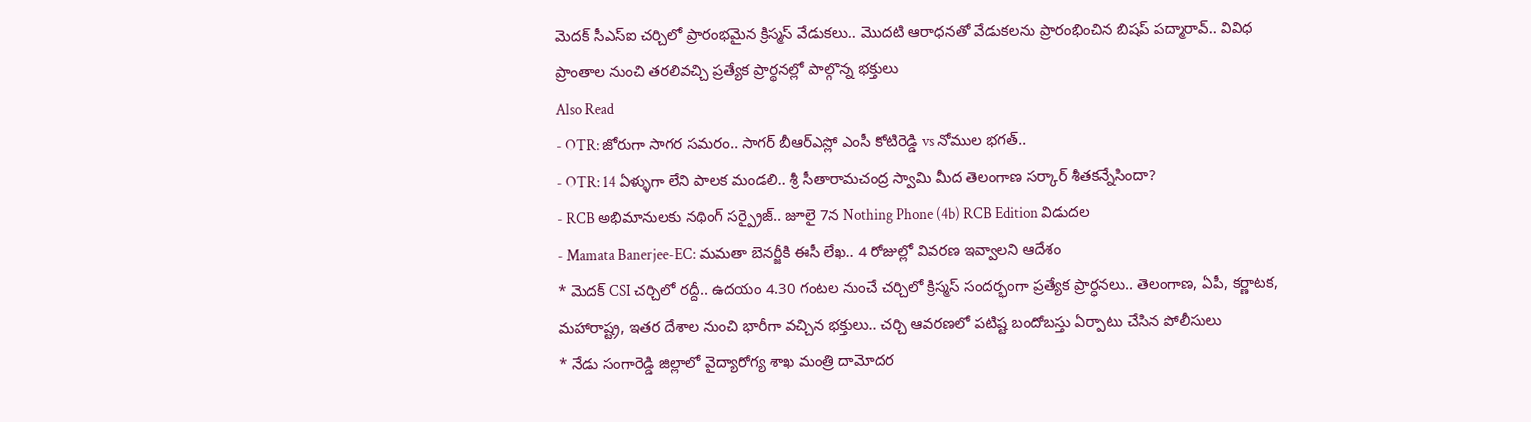మెదక్ సీఎస్ఐ చర్చిలో ప్రారంభమైన క్రిస్మస్ వేడుకలు.. మొదటి ఆరాధనతో వేడుకలను ప్రారంభించిన బిషప్ పద్మారావ్.. వివిధ ప్రాంతాల నుంచి తరలివచ్చి ప్రత్యేక ప్రార్థనల్లో పాల్గొన్న భక్తులు
Also Read
- OTR: జోరుగా సాగర సమరం.. సాగర్ బీఆర్ఎస్లో ఎంసీ కోటిరెడ్డి vs నోముల భగత్..
- OTR: 14 ఏళ్ళుగా లేని పాలక మండలి.. శ్రీ సీతారామచంద్ర స్వామి మీద తెలంగాణ సర్కార్ శీతకన్నేసిందా?
- RCB అభిమానులకు నథింగ్ సర్ప్రైజ్.. జూలై 7న Nothing Phone (4b) RCB Edition విడుదల
- Mamata Banerjee-EC: మమతా బెనర్జీకి ఈసీ లేఖ.. 4 రోజుల్లో వివరణ ఇవ్వాలని ఆదేశం
* మెదక్ CSI చర్చిలో రద్దీ.. ఉదయం 4.30 గంటల నుంచే చర్చిలో క్రిస్మస్ సందర్భంగా ప్రత్యేక ప్రార్ధనలు.. తెలంగాణ, ఏపీ, కర్ణాటక, మహారాష్ట్ర, ఇతర దేశాల నుంచి భారీగా వచ్చిన భక్తులు.. చర్చి ఆవరణలో పటిష్ట బందోబస్తు ఏర్పాటు చేసిన పోలీసులు
* నేడు సంగారెడ్డి జిల్లాలో వైద్యారోగ్య శాఖ మంత్రి దామోదర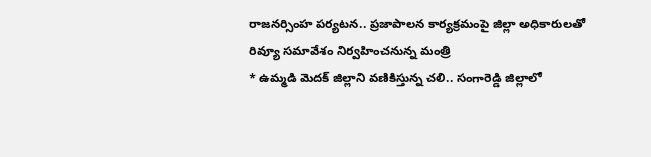రాజనర్సింహ పర్యటన.. ప్రజాపాలన కార్యక్రమంపై జిల్లా అధికారులతో రివ్యూ సమావేశం నిర్వహించనున్న మంత్రి
* ఉమ్మడి మెదక్ జిల్లాని వణికిస్తున్న చలి.. సంగారెడ్డి జిల్లాలో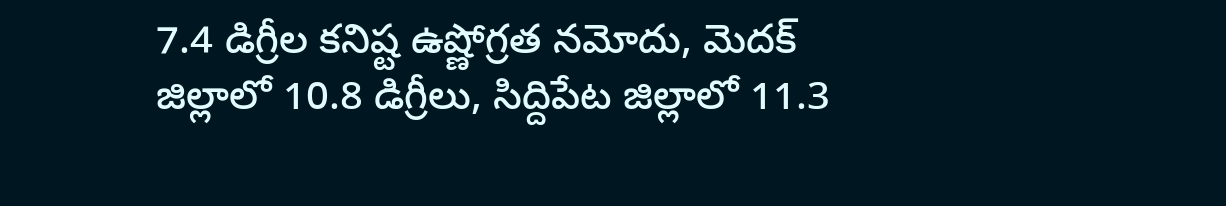7.4 డిగ్రీల కనిష్ట ఉష్ణోగ్రత నమోదు, మెదక్ జిల్లాలో 10.8 డిగ్రీలు, సిద్దిపేట జిల్లాలో 11.3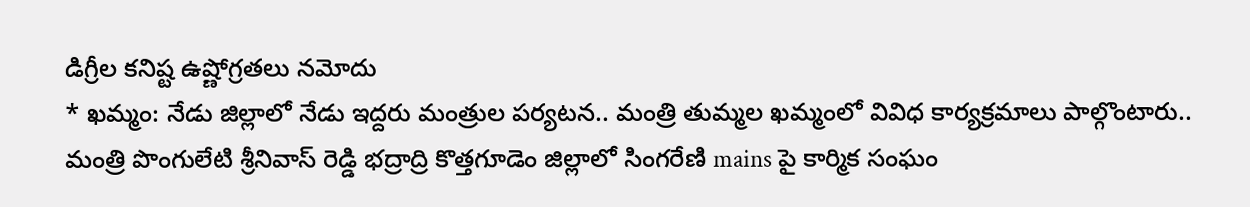డిగ్రీల కనిష్ట ఉష్ణోగ్రతలు నమోదు
* ఖమ్మం: నేడు జిల్లాలో నేడు ఇద్దరు మంత్రుల పర్యటన.. మంత్రి తుమ్మల ఖమ్మంలో వివిధ కార్యక్రమాలు పాల్గొంటారు.. మంత్రి పొంగులేటి శ్రీనివాస్ రెడ్డి భద్రాద్రి కొత్తగూడెం జిల్లాలో సింగరేణి mains పై కార్మిక సంఘం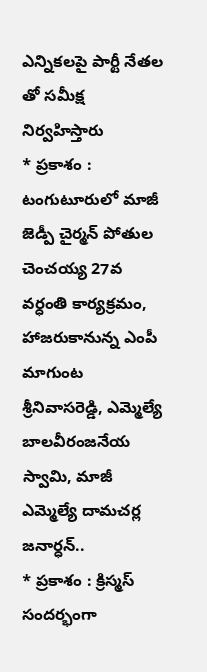ఎన్నికలపై పార్టీ నేతల తో సమీక్ష నిర్వహిస్తారు
* ప్రకాశం : టంగుటూరులో మాజీ జెడ్పీ చైర్మన్ పోతుల చెంచయ్య 27వ వర్ధంతి కార్యక్రమం, హాజరుకానున్న ఎంపీ మాగుంట శ్రీనివాసరెడ్డి, ఎమ్మెల్యే బాలవీరంజనేయ స్వామి, మాజీ ఎమ్మెల్యే దామచర్ల జనార్ధన్..
* ప్రకాశం : క్రిస్మస్ సందర్భంగా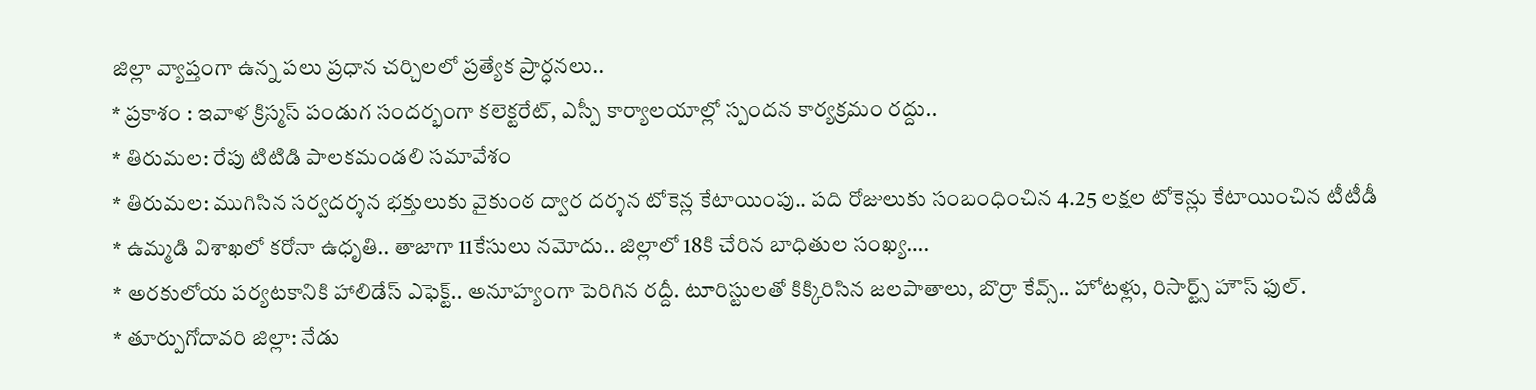జిల్లా వ్యాప్తంగా ఉన్న పలు ప్రధాన చర్చిలలో ప్రత్యేక ప్రార్ధనలు..
* ప్రకాశం : ఇవాళ క్రిస్మస్ పండుగ సందర్భంగా కలెక్టరేట్, ఎస్పీ కార్యాలయాల్లో స్పందన కార్యక్రమం రద్దు..
* తిరుమల: రేపు టిటిడి పాలకమండలి సమావేశం
* తిరుమల: ముగిసిన సర్వదర్శన భక్తులుకు వైకుంఠ ద్వార దర్శన టోకెన్ల కేటాయింపు.. పది రోజులుకు సంబంధించిన 4.25 లక్షల టోకెన్లు కేటాయించిన టీటీడీ
* ఉమ్మడి విశాఖలో కరోనా ఉధృతి.. తాజాగా 11కేసులు నమోదు.. జిల్లాలో 18కి చేరిన బాధితుల సంఖ్య….
* అరకులోయ పర్యటకానికి హాలిడేస్ ఎఫెక్ట్.. అనూహ్యంగా పెరిగిన రద్దీ. టూరిస్టులతో కిక్కిరిసిన జలపాతాలు, బొర్రా కేవ్స్.. హోటళ్లు, రిసార్ట్స్ హౌస్ ఫుల్.
* తూర్పుగోదావరి జిల్లా: నేడు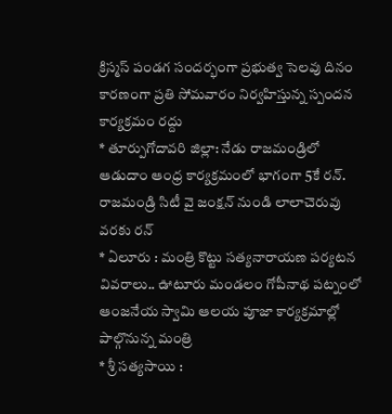క్రిస్మస్ పండగ సందర్భంగా ప్రభుత్వ సెలవు దినం కారణంగా ప్రతి సోమవారం నిర్వహిస్తున్న స్పందన కార్యక్రమం రద్దు
* తూర్పుగోదావరి జిల్లా: నేడు రాజమండ్రిలో ఆడుదాం ఆంధ్ర కార్యక్రమంలో భాగంగా 5కే రన్. రాజమండ్రి సిటీ వై జంక్షన్ నుండి లాలాచెరువు వరకు రన్
* ఏలూరు : మంత్రి కొట్టు సత్యనారాయణ పర్యటన వివరాలు.. ఊటూరు మండలం గోపీనాథ పట్నంలో ఆంజనేయ స్వామి ఆలయ పూజా కార్యక్రమాల్లో పాల్గొనున్న మంత్రి
* శ్రీ సత్యసాయి :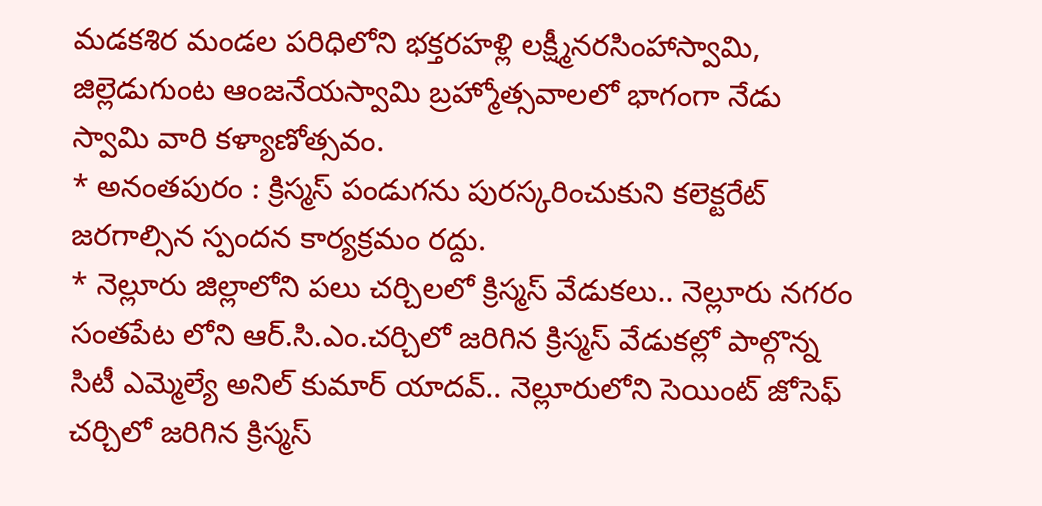మడకశిర మండల పరిధిలోని భక్తరహళ్లి లక్ష్మీనరసింహాస్వామి, జిల్లెడుగుంట ఆంజనేయస్వామి బ్రహ్మోత్సవాలలో భాగంగా నేడు స్వామి వారి కళ్యాణోత్సవం.
* అనంతపురం : క్రిస్మస్ పండుగను పురస్కరించుకుని కలెక్టరేట్ జరగాల్సిన స్పందన కార్యక్రమం రద్దు.
* నెల్లూరు జిల్లాలోని పలు చర్చిలలో క్రిస్మస్ వేడుకలు.. నెల్లూరు నగరం సంతపేట లోని ఆర్.సి.ఎం.చర్చిలో జరిగిన క్రిస్మస్ వేడుకల్లో పాల్గొన్న సిటీ ఎమ్మెల్యే అనిల్ కుమార్ యాదవ్.. నెల్లూరులోని సెయింట్ జోసెఫ్ చర్చిలో జరిగిన క్రిస్మస్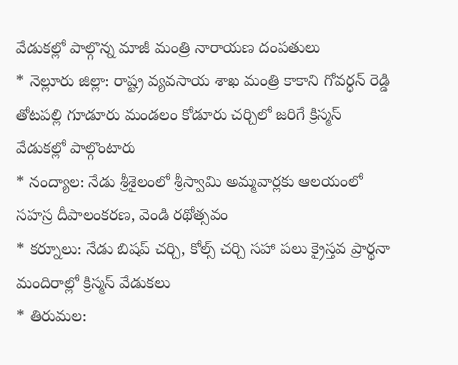వేడుకల్లో పాల్గొన్న మాజీ మంత్రి నారాయణ దంపతులు
* నెల్లూరు జిల్లా: రాష్ట్ర వ్యవసాయ శాఖ మంత్రి కాకాని గోవర్ధన్ రెడ్డి తోటపల్లి గూడూరు మండలం కోడూరు చర్చిలో జరిగే క్రిస్మస్ వేడుకల్లో పాల్గొంటారు
* నంద్యాల: నేడు శ్రీశైలంలో శ్రీస్వామి అమ్మవార్లకు ఆలయంలో సహస్ర దీపాలంకరణ, వెండి రథోత్సవం
* కర్నూలు: నేడు బిషప్ చర్చి, కోల్స్ చర్చి సహా పలు క్రైస్తవ ప్రార్థనా మందిరాల్లో క్రిస్మస్ వేడుకలు
* తిరుమల: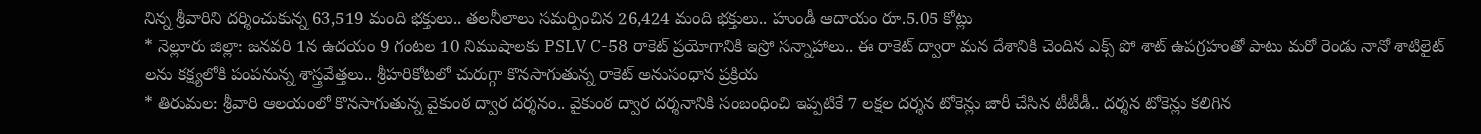నిన్న శ్రీవారిని దర్శించుకున్న 63,519 మంది భక్తులు.. తలనీలాలు సమర్పించిన 26,424 మంది భక్తులు.. హుండీ ఆదాయం రూ.5.05 కోట్లు
* నెల్లూరు జిల్లా: జనవరి 1న ఉదయం 9 గంటల 10 నిముషాలకు PSLV C-58 రాకెట్ ప్రయోగానికి ఇస్రో సన్నాహాలు.. ఈ రాకెట్ ద్వారా మన దేశానికి చెందిన ఎక్స్ పో శాట్ ఉపగ్రహంతో పాటు మరో రెండు నానో శాటిలైట్ లను కక్ష్యలోకి పంపనున్న శాస్త్రవేత్తలు.. శ్రీహరికోటలో చురుగ్గా కొనసాగుతున్న రాకెట్ అనుసంధాన ప్రక్రియ
* తిరుమల: శ్రీవారి ఆలయంలో కొనసాగుతున్న వైకుంఠ ద్వార దర్శనం.. వైకుంఠ ద్వార దర్శనానికి సంబంధించి ఇప్పటికే 7 లక్షల దర్శన టోకెన్లు జారీ చేసిన టీటీడీ.. దర్శన టోకెన్లు కలిగిన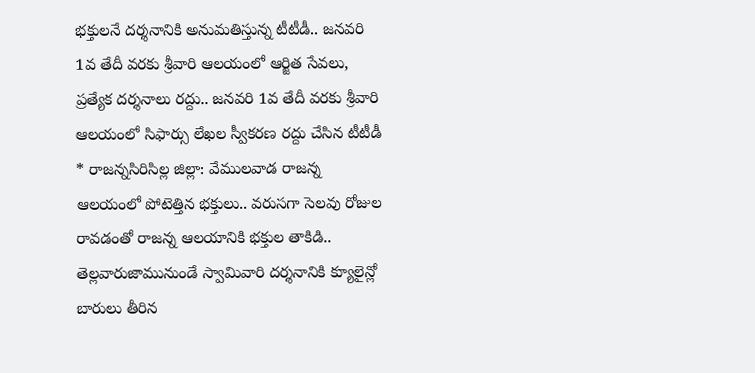భక్తులనే దర్శనానికి అనుమతిస్తున్న టీటీడీ.. జనవరి 1వ తేదీ వరకు శ్రీవారి ఆలయంలో ఆర్జిత సేవలు, ప్రత్యేక దర్శనాలు రద్దు.. జనవరి 1వ తేదీ వరకు శ్రీవారి ఆలయంలో సిఫార్సు లేఖల స్వీకరణ రద్దు చేసిన టీటీడీ
* రాజన్నసిరిసిల్ల జిల్లా: వేములవాడ రాజన్న ఆలయంలో పోటెత్తిన భక్తులు.. వరుసగా సెలవు రోజుల రావడంతో రాజన్న ఆలయానికి భక్తుల తాకిడి.. తెల్లవారుజామునుండే స్వామివారి దర్శనానికి క్యూలైన్లో బారులు తీరిన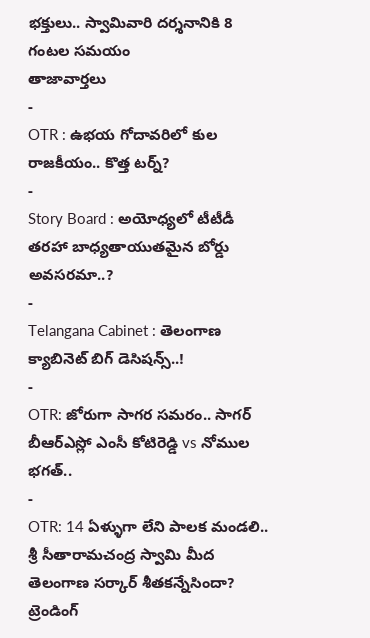భక్తులు.. స్వామివారి దర్శనానికి 8 గంటల సమయం
తాజావార్తలు
-
OTR : ఉభయ గోదావరిలో కుల రాజకీయం.. కొత్త టర్న్?
-
Story Board : అయోధ్యలో టీటీడీ తరహా బాధ్యతాయుతమైన బోర్డు అవసరమా..?
-
Telangana Cabinet : తెలంగాణ క్యాబినెట్ బిగ్ డెసిషన్స్..!
-
OTR: జోరుగా సాగర సమరం.. సాగర్ బీఆర్ఎస్లో ఎంసీ కోటిరెడ్డి vs నోముల భగత్..
-
OTR: 14 ఏళ్ళుగా లేని పాలక మండలి.. శ్రీ సీతారామచంద్ర స్వామి మీద తెలంగాణ సర్కార్ శీతకన్నేసిందా?
ట్రెండింగ్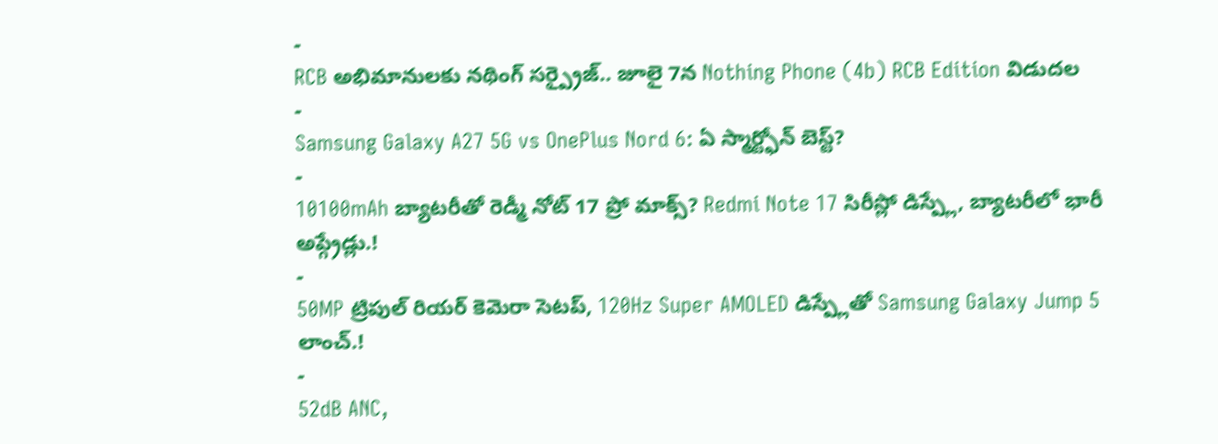-
RCB అభిమానులకు నథింగ్ సర్ప్రైజ్.. జూలై 7న Nothing Phone (4b) RCB Edition విడుదల
-
Samsung Galaxy A27 5G vs OnePlus Nord 6: ఏ స్మార్ట్ఫోన్ బెస్ట్?
-
10100mAh బ్యాటరీతో రెడ్మీ నోట్ 17 ప్రో మాక్స్? Redmi Note 17 సిరీస్లో డిస్ప్లే, బ్యాటరీలో భారీ అప్గ్రేడ్లు.!
-
50MP ట్రిపుల్ రియర్ కెమెరా సెటప్, 120Hz Super AMOLED డిస్ప్లేతో Samsung Galaxy Jump 5 లాంచ్.!
-
52dB ANC,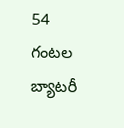54 గంటల బ్యాటరీ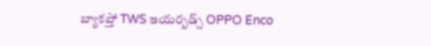బ్యాకప్తో TWS ఇయర్బడ్స్ OPPO Enco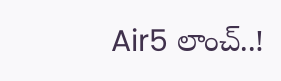Air5 లాంచ్..!